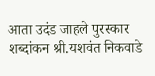आता उदंड जाहले पुरस्कार शब्दांकन श्री.यशवंत निकवाडे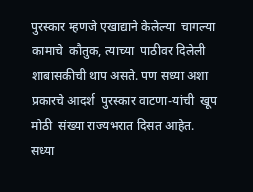पुरस्कार म्हणजे एखाद्याने केलेल्या  चागल्या कामाचे  कौतुक, त्याच्या  पाठीवर दिलेली शाबासकीची थाप असते. पण सध्या अशा प्रकारचे आदर्श  पुरस्कार वाटणा-यांची  खूप मोठी  संख्या राज्यभरात दिसत आहेत. सध्या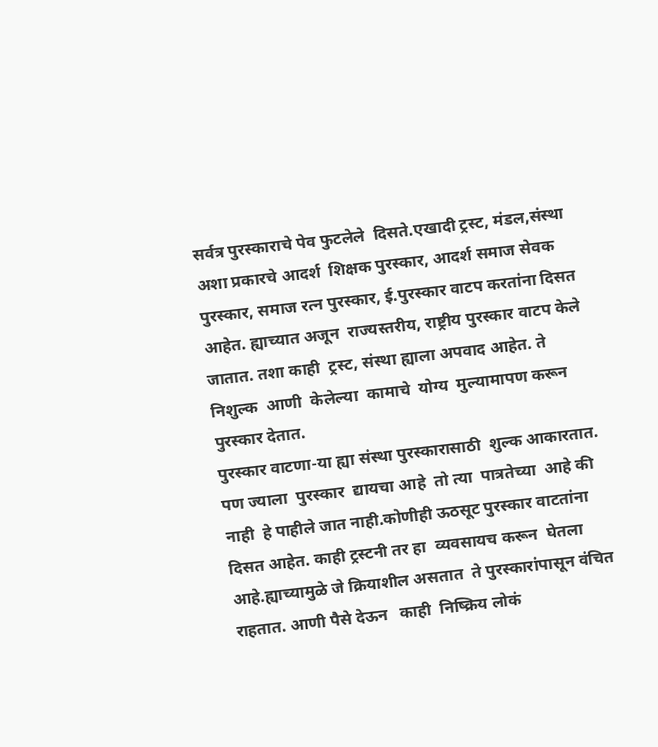सर्वत्र पुरस्काराचे पेव फुटलेले  दिसते.एखादी ट्रस्ट, मंडल,संस्था अशा प्रकारचे आदर्श  शिक्षक पुरस्कार, आदर्श समाज सेवक पुरस्कार, समाज रत्न पुरस्कार, ई.पुरस्कार वाटप करतांना दिसत आहेत. ह्याच्यात अजून  राज्यस्तरीय, राष्ट्रीय पुरस्कार वाटप केले जातात. तशा काही  ट्रस्ट, संस्था ह्याला अपवाद आहेत. ते निशुल्क  आणी  केलेल्या  कामाचे  योग्य  मुल्यामापण करून  पुरस्कार देतात.
पुरस्कार वाटणा-या ह्या संस्था पुरस्कारासाठी  शुल्क आकारतात. पण ज्याला  पुरस्कार  द्यायचा आहे  तो त्या  पात्रतेच्या  आहे की नाही  हे पाहीले जात नाही.कोणीही ऊठसूट पुरस्कार वाटतांना   दिसत आहेत. काही ट्रस्टनी तर हा  व्यवसायच करून  घेतला आहे.ह्याच्यामुळे जे क्रियाशील असतात  ते पुरस्कारांपासून वंचित राहतात. आणी पैसे देऊन   काही  निष्क्रिय लोकं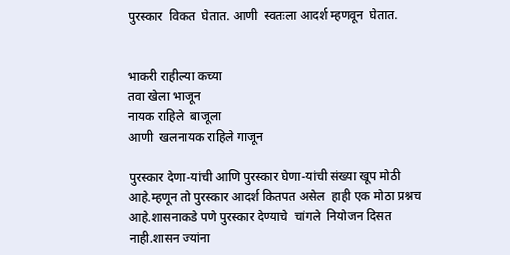पुरस्कार  विकत  घेतात. आणी  स्वतःला आदर्श म्हणवून  घेतात.


भाकरी राहील्या कच्या
तवा खेला भाजून
नायक राहिले  बाजूला
आणी  खलनायक राहिले गाजून

पुरस्कार देणा-यांची आणि पुरस्कार घेणा-यांची संख्या खूप मोठी आहे.म्हणून तो पुरस्कार आदर्श कितपत असेल  हाही एक मोठा प्रश्नच आहे.शासनाकडे पणे पुरस्कार देण्याचे  चांगले  नियोजन दिसत  नाही.शासन ज्यांना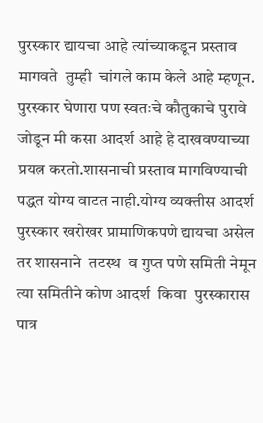पुरस्कार द्यायचा आहे त्यांच्याकडून प्रस्ताव मागवते  तुम्ही  चांगले काम केले आहे म्हणून. पुरस्कार घेणारा पण स्वतःचे कौतुकाचे पुरावे जोडून मी कसा आदर्श आहे हे दाखवण्याच्या प्रयत्न करतो.शासनाची प्रस्ताव मागविण्याची पद्धत योग्य वाटत नाही.योग्य व्यक्तीस आदर्श पुरस्कार खरोखर प्रामाणिकपणे द्यायचा असेल तर शासनाने  तटस्थ  व गुप्त पणे समिती नेमून   त्या समितीने कोण आदर्श  किवा  पुरस्कारास  पात्र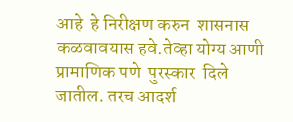आहे  हे निरीक्षण करुन  शासनास कळवावयास हवे.तेव्हा योग्य आणी  प्रामाणिक पणे  पुरस्कार  दिले जातील. तरच आदर्श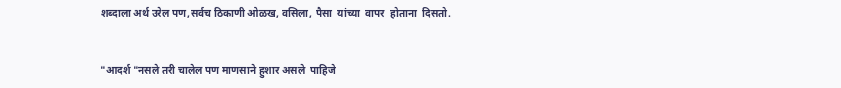शब्दाला अर्थ उरेल पण,सर्वच ठिकाणी ओळख, वसिला, पैसा  यांच्या  वापर  होताना  दिसतो.


"आदर्श "नसले तरी चालेल पण माणसाने हुशार असले  पाहिजे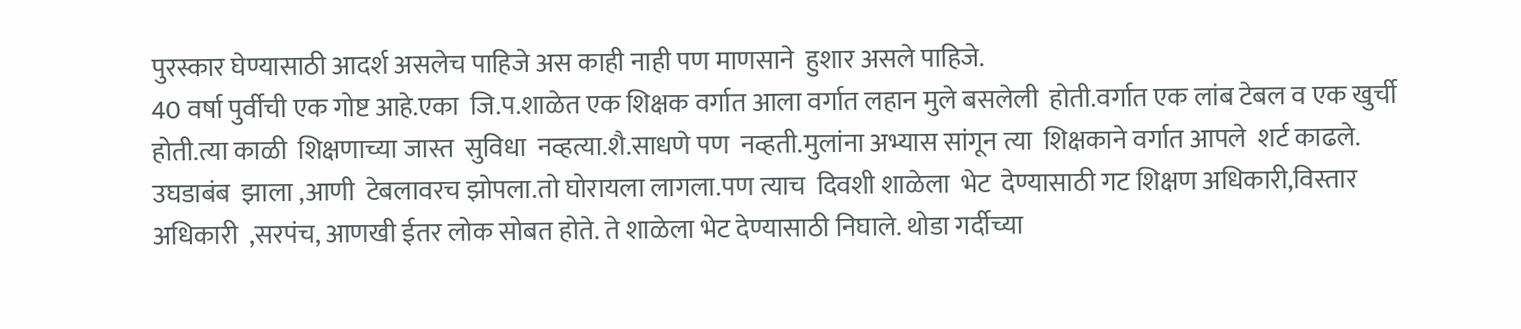पुरस्कार घेण्यासाठी आदर्श असलेच पाहिजे अस काही नाही पण माणसाने  हुशार असले पाहिजे.
40 वर्षा पुर्वीची एक गोष्ट आहे.एका  जि.प.शाळेत एक शिक्षक वर्गात आला वर्गात लहान मुले बसलेली  होती.वर्गात एक लांब टेबल व एक खुर्ची होती.त्या काळी  शिक्षणाच्या जास्त  सुविधा  नव्हत्या.शै.साधणे पण  नव्हती.मुलांना अभ्यास सांगून त्या  शिक्षकाने वर्गात आपले  शर्ट काढले. उघडाबंब  झाला ,आणी  टेबलावरच झोपला.तो घोरायला लागला.पण त्याच  दिवशी शाळेला  भेट  देण्यासाठी गट शिक्षण अधिकारी,विस्तार अधिकारी  ,सरपंच, आणखी ईतर लोक सोबत होते. ते शाळेला भेट देण्यासाठी निघाले. थोडा गर्दीच्या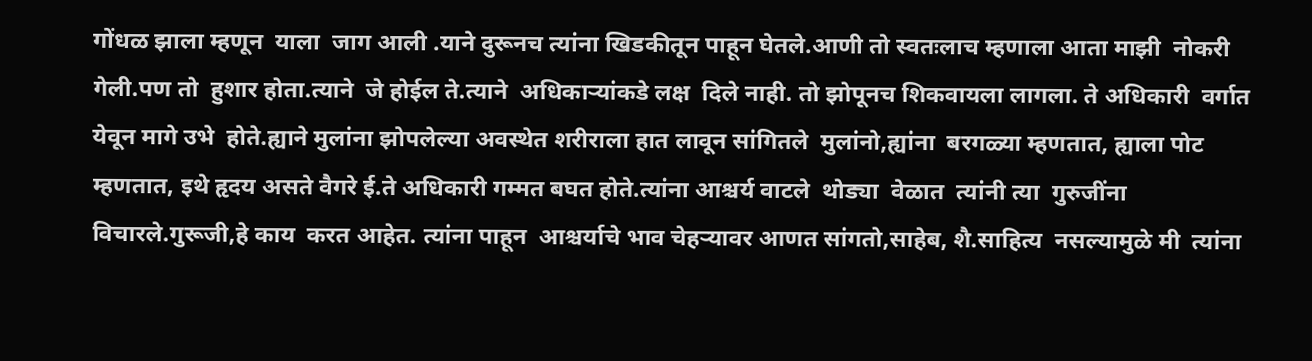गोंधळ झाला म्हणून  याला  जाग आली .याने दुरूनच त्यांना खिडकीतून पाहून घेतले.आणी तो स्वतःलाच म्हणाला आता माझी  नोकरी गेली.पण तो  हुशार होता.त्याने  जे होईल ते.त्याने  अधिकाऱ्यांकडे लक्ष  दिले नाही. तो झोपूनच शिकवायला लागला. ते अधिकारी  वर्गात येवून मागे उभे  होते.ह्याने मुलांना झोपलेल्या अवस्थेत शरीराला हात लावून सांगितले  मुलांनो,ह्यांना  बरगळ्या म्हणतात, ह्याला पोट म्हणतात, इथे हृदय असते वैगरे ई.ते अधिकारी गम्मत बघत होते.त्यांना आश्चर्य वाटले  थोड्या  वेळात  त्यांनी त्या  गुरुजींना  विचारले.गुरूजी,हे काय  करत आहेत. त्यांना पाहून  आश्चर्याचे भाव चेहऱ्यावर आणत सांगतो,साहेब, शै.साहित्य  नसल्यामुळे मी  त्यांना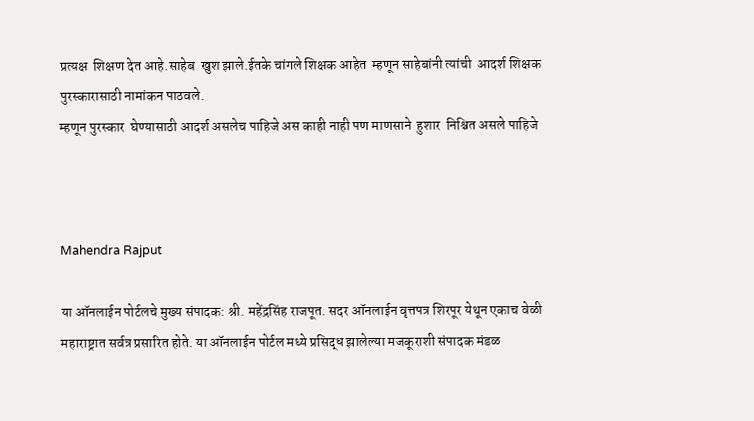प्रत्यक्ष  शिक्षण देत आहे.साहेब  खुश झाले.ईतके चांगले शिक्षक आहेत  म्हणून साहेबांनी त्यांची  आदर्श शिक्षक पुरस्कारासाठी नामांकन पाठवले.
म्हणून पुरस्कार  घेण्यासाठी आदर्श असलेच पाहिजे अस काही नाही पण माणसाने  हुशार  निश्चित असले पाहिजे



Mahendra Rajput

या ऑनलाईन पोर्टलचे मुख्य संपादक: श्री. महेंद्रसिंह राजपूत. सदर ऑनलाईन वृत्तपत्र शिरपूर येथून एकाच वेळी महाराष्ट्रात सर्वत्र प्रसारित होते. या ऑनलाईन पोर्टल मध्ये प्रसिद्ध झालेल्या मजकूराशी संपादक मंडळ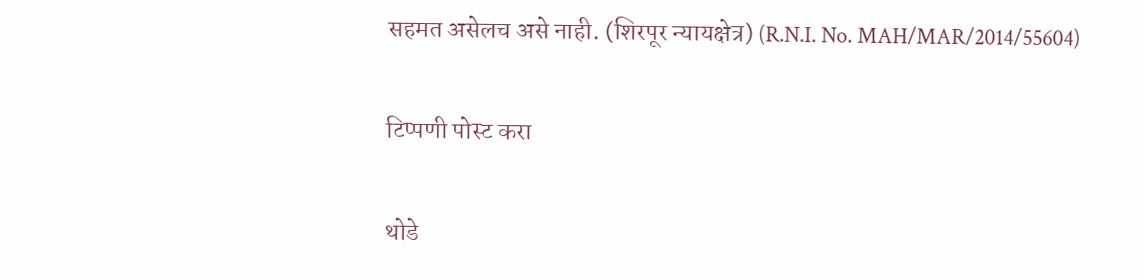सहमत असेलच असे नाही. (शिरपूर न्यायक्षेत्र) (R.N.I. No. MAH/MAR/2014/55604)

टिप्पणी पोस्ट करा

थोडे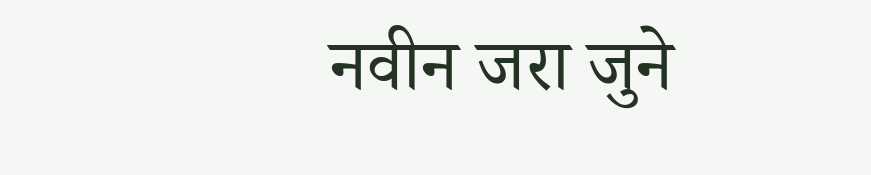नवीन जरा जुने